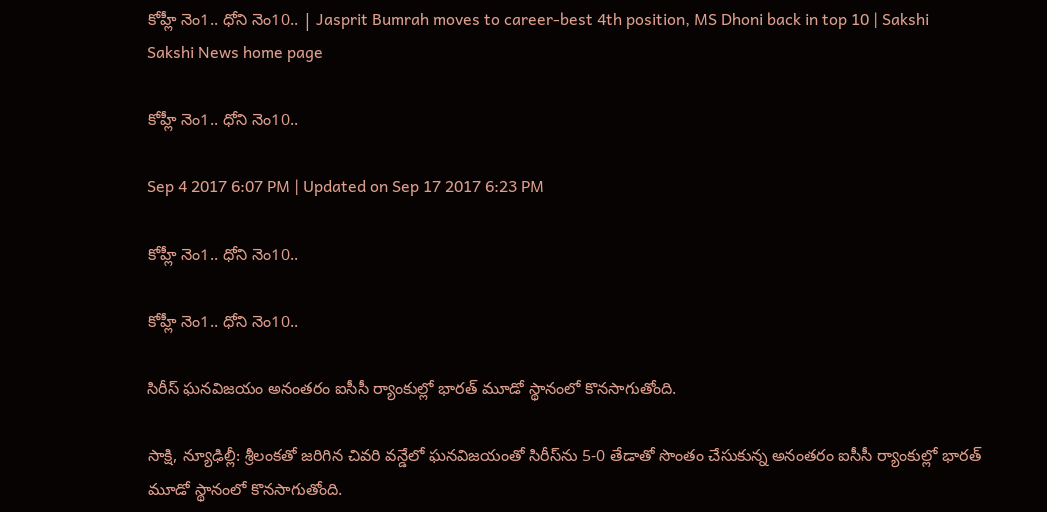కోహ్లీ నెం1.. ధోని నెం10.. | Jasprit Bumrah moves to career-best 4th position, MS Dhoni back in top 10 | Sakshi
Sakshi News home page

కోహ్లీ నెం1.. ధోని నెం10..

Sep 4 2017 6:07 PM | Updated on Sep 17 2017 6:23 PM

కోహ్లీ నెం1.. ధోని నెం10..

కోహ్లీ నెం1.. ధోని నెం10..

సిరీస్‌ ఘనవిజయం అనంతరం ఐసీసీ ర్యాంకుల్లో భారత్‌ మూడో స్థానంలో కొనసాగుతోంది.

సాక్షి, న్యూఢిల్లీ: శ్రీలంకతో జరిగిన చివరి వన్డేలో ఘనవిజయంతో సిరీస్‌ను 5-0 తేడాతో సొంతం చేసుకున్న అనంతరం ఐసీసీ ర్యాంకుల్లో భారత్‌ మూడో స్థానంలో కొనసాగుతోంది.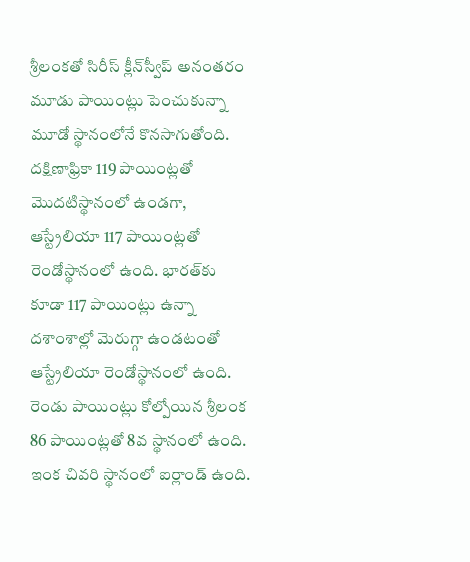శ్రీలంకతో సిరీస్‌ క్లీన్‌స్వీప్‌ అనంతరం మూడు పాయింట్లు పెంచుకున్నా మూడో స్థానంలోనే కొనసాగుతోంది. దక్షిణాఫ్రికా 119 పాయింట్లతో మొదటిస్థానంలో ఉండగా, ఆస్ట్రేలియా 117 పాయింట్లతో రెండోస్థానంలో ఉంది. భారత్‌కు కూడా 117 పాయింట్లు ఉన్నా దశాంశాల్లో మెరుగ్గా ఉండటంతో ఆస్ట్రేలియా రెండోస్థానంలో ఉంది. రెండు పాయింట్లు కోల్పోయిన శ్రీలంక 86 పాయింట్లతో 8వ స్థానంలో ఉంది. ఇంక చివరి స్థానంలో ఐర్లాండ్‌ ఉంది.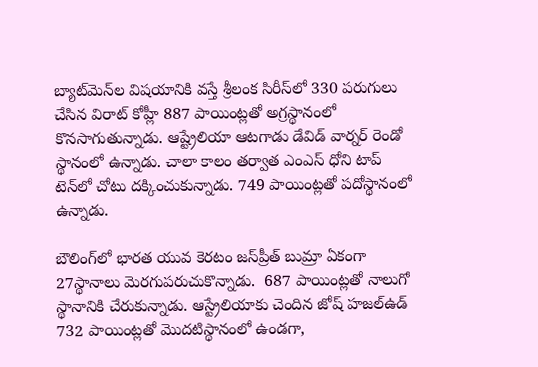బ్యాట్‌మెన్‌ల విషయానికి వస్తే శ్రీలంక సిరీస్‌లో 330 పరుగులు చేసిన విరాట్‌ కోహ్లీ 887 పాయింట్లతో అగ్రస్థానంలో కొనసాగుతున్నాడు. ఆష్ట్రేలియా ఆటగాడు డేవిడ్‌ వార్నర్‌ రెండో స్థానంలో ఉన్నాడు. చాలా కాలం తర్వాత ఎంఎస్‌ ధోని టాప్‌ టెన్‌లో చోటు దక్కించుకున్నాడు. 749 పాయింట్లతో పదోస్థానంలో ఉన్నాడు.

బౌలింగ్‌లో భారత యువ కెరటం జస్‌ప్రీత్‌ బుమ్రా ఏకంగా 27స్థానాలు మెరగుపరుచుకొన్నాడు.  687 పాయింట్లతో నాలుగో స్థానానికి చేరుకున్నాడు. ఆస్ట్రేలియాకు చెందిన జోష్‌ హజల్‌ఉడ్‌ 732 పాయింట్లతో మొదటిస్థానంలో ఉండగా,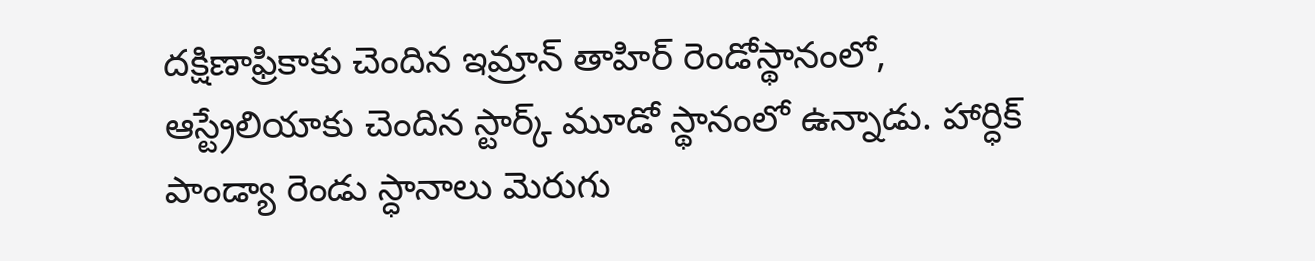దక్షిణాఫ్రికాకు చెందిన ఇమ్రాన్‌ తాహిర్‌ రెండోస్థానంలో, ఆస్ట్రేలియాకు చెందిన స్టార్క్‌ మూడో స్థానంలో ఉన్నాడు. హార్ధిక్‌ పాండ్యా రెండు స్ధానాలు మెరుగు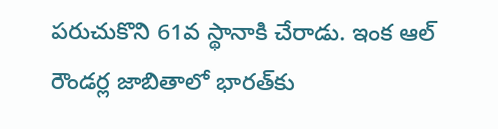పరుచుకొని 61వ స్థానాకి చేరాడు. ఇంక ఆల్‌ రౌండర్ల జాబితాలో భారత్‌కు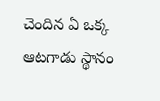చెందిన ఏ ఒక్క ఆటగాడు స్థానం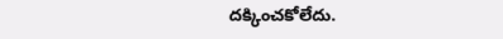దక్కించకోలేదు.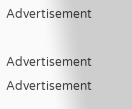Advertisement

Advertisement
Advertisement